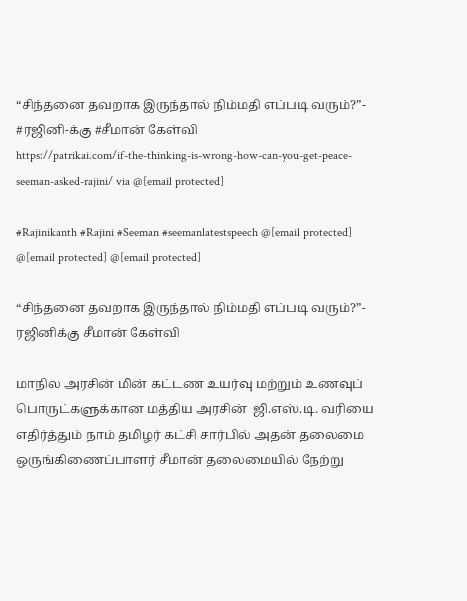“சிந்தனை தவறாக இருந்தால் நிம்மதி எப்படி வரும்?”- #ரஜினி-க்கு #சீமான் கேள்வி
https://patrikai.com/if-the-thinking-is-wrong-how-can-you-get-peace-seeman-asked-rajini/ via @[email protected]

#Rajinikanth #Rajini #Seeman #seemanlatestspeech @[email protected] @[email protected] @[email protected]

“சிந்தனை தவறாக இருந்தால் நிம்மதி எப்படி வரும்?”- ரஜினிக்கு சீமான் கேள்வி

மாநில அரசின் மின் கட்டண உயர்வு மற்றும் உணவுப் பொருட்களுக்கான மத்திய அரசின்  ஜி.எஸ்.டி. வரியை எதிர்த்தும் நாம் தமிழர் கட்சி சார்பில் அதன் தலைமை ஒருங்கிணைப்பாளர் சீமான் தலைமையில் நேற்று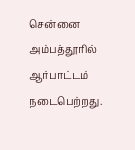சென்னை அம்பத்தூரில் ஆர்பாட்டம் நடைபெற்றது.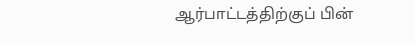ஆர்பாட்டத்திற்குப் பின்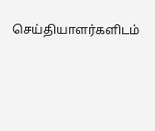செய்தியாளர்களிடம்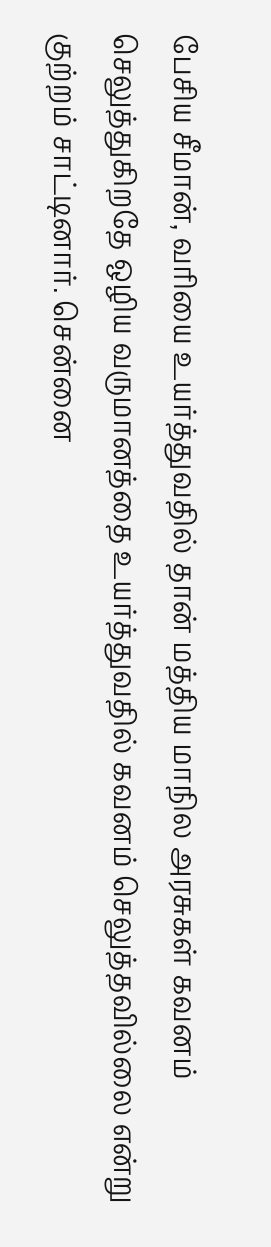பேசிய சீமான், வரியை உயர்த்துவதில் தான் மத்திய மாநில அரசுகள் கவனம் செலுத்துகிறதே ஒழிய வருமானத்தை உயர்த்துவதில் கவனம் செலுத்தவில்லை என்று குற்றம் சாட்டினார். சென்னை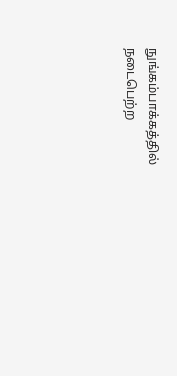நுங்கம்பாக்கத்தில் நடைபெற்ற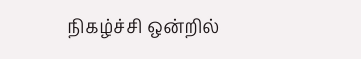நிகழ்ச்சி ஒன்றில்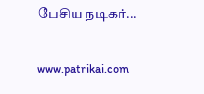பேசிய நடிகர்...

www.patrikai.com